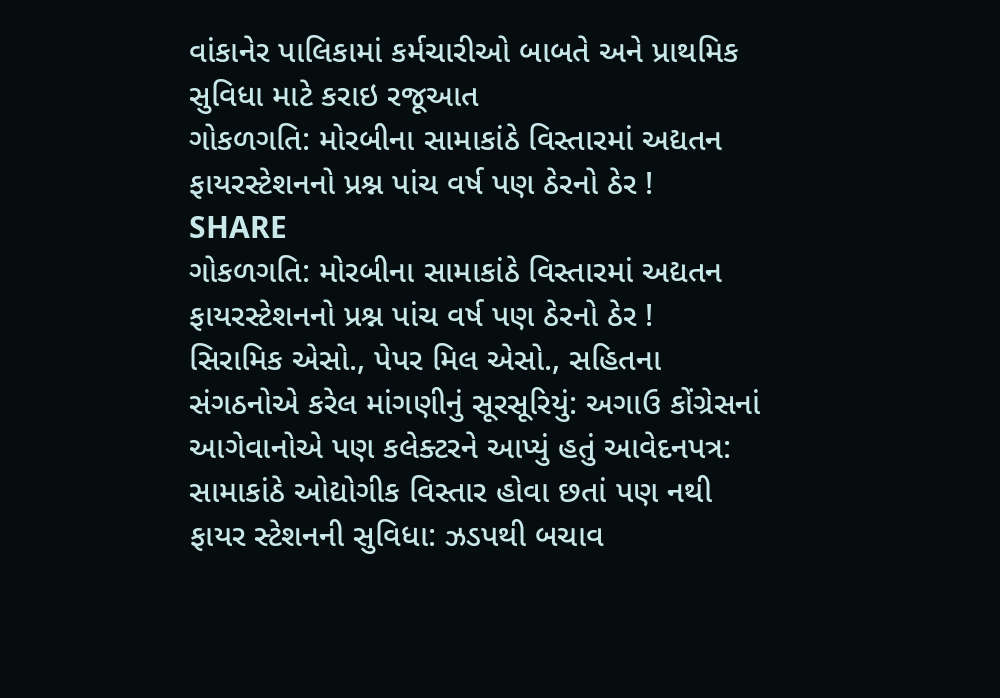વાંકાનેર પાલિકામાં કર્મચારીઓ બાબતે અને પ્રાથમિક સુવિધા માટે કરાઇ રજૂઆત
ગોકળગતિ: મોરબીના સામાકાંઠે વિસ્તારમાં અદ્યતન ફાયરસ્ટેશનનો પ્રશ્ન પાંચ વર્ષ પણ ઠેરનો ઠેર !
SHARE
ગોકળગતિ: મોરબીના સામાકાંઠે વિસ્તારમાં અદ્યતન ફાયરસ્ટેશનનો પ્રશ્ન પાંચ વર્ષ પણ ઠેરનો ઠેર !
સિરામિક એસો., પેપર મિલ એસો., સહિતના સંગઠનોએ કરેલ માંગણીનું સૂરસૂરિયું: અગાઉ કોંગ્રેસનાં આગેવાનોએ પણ કલેક્ટરને આપ્યું હતું આવેદનપત્ર: સામાકાંઠે ઓદ્યોગીક વિસ્તાર હોવા છતાં પણ નથી ફાયર સ્ટેશનની સુવિધા: ઝડપથી બચાવ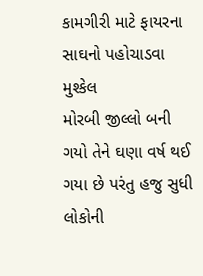કામગીરી માટે ફાયરના સાઘનો પહોચાડવા મુશ્કેલ
મોરબી જીલ્લો બની ગયો તેને ઘણા વર્ષ થઈ ગયા છે પરંતુ હજુ સુધી લોકોની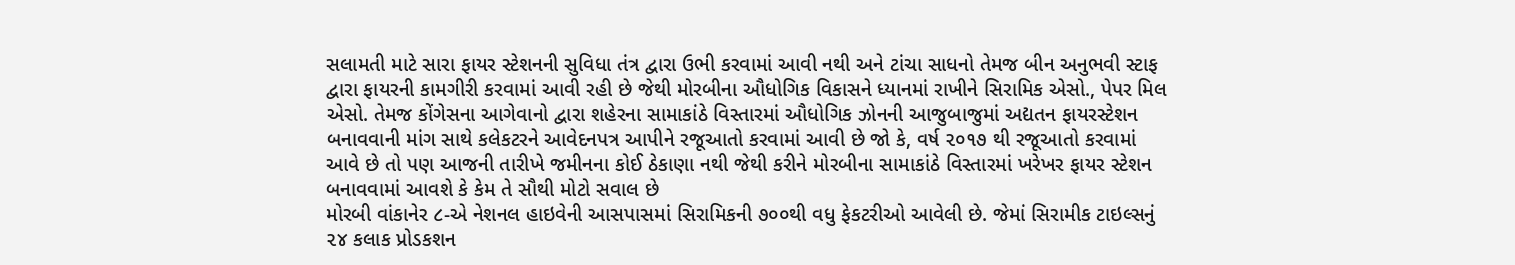સલામતી માટે સારા ફાયર સ્ટેશનની સુવિધા તંત્ર દ્વારા ઉભી કરવામાં આવી નથી અને ટાંચા સાધનો તેમજ બીન અનુભવી સ્ટાફ દ્વારા ફાયરની કામગીરી કરવામાં આવી રહી છે જેથી મોરબીના ઔધોગિક વિકાસને ધ્યાનમાં રાખીને સિરામિક એસો., પેપર મિલ એસો. તેમજ કોંગેસના આગેવાનો દ્વારા શહેરના સામાકાંઠે વિસ્તારમાં ઔધોગિક ઝોનની આજુબાજુમાં અદ્યતન ફાયરસ્ટેશન બનાવવાની માંગ સાથે કલેકટરને આવેદનપત્ર આપીને રજૂઆતો કરવામાં આવી છે જો કે, વર્ષ ૨૦૧૭ થી રજૂઆતો કરવામાં આવે છે તો પણ આજની તારીખે જમીનના કોઈ ઠેકાણા નથી જેથી કરીને મોરબીના સામાકાંઠે વિસ્તારમાં ખરેખર ફાયર સ્ટેશન બનાવવામાં આવશે કે કેમ તે સૌથી મોટો સવાલ છે
મોરબી વાંકાનેર ૮-એ નેશનલ હાઇવેની આસપાસમાં સિરામિકની ૭૦૦થી વધુ ફેકટરીઓ આવેલી છે. જેમાં સિરામીક ટાઇલ્સનું ૨૪ કલાક પ્રોડકશન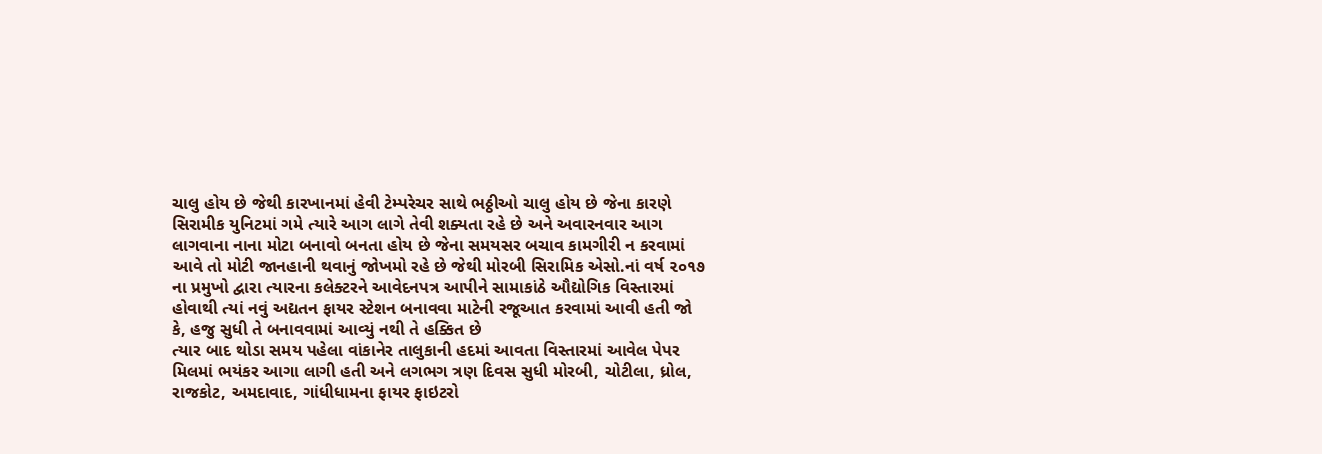ચાલુ હોય છે જેથી કારખાનમાં હેવી ટેમ્પરેચર સાથે ભઠ્ઠીઓ ચાલુ હોય છે જેના કારણે સિરામીક યુનિટમાં ગમે ત્યારે આગ લાગે તેવી શક્યતા રહે છે અને અવારનવાર આગ લાગવાના નાના મોટા બનાવો બનતા હોય છે જેના સમયસર બચાવ કામગીરી ન કરવામાં આવે તો મોટી જાનહાની થવાનું જોખમો રહે છે જેથી મોરબી સિરામિક એસો.નાં વર્ષ ૨૦૧૭ ના પ્રમુખો દ્વારા ત્યારના કલેક્ટરને આવેદનપત્ર આપીને સામાકાંઠે ઔદ્યોગિક વિસ્તારમાં હોવાથી ત્યાં નવું અદ્યતન ફાયર સ્ટેશન બનાવવા માટેની રજૂઆત કરવામાં આવી હતી જો કે, હજુ સુધી તે બનાવવામાં આવ્યું નથી તે હક્કિત છે
ત્યાર બાદ થોડા સમય પહેલા વાંકાનેર તાલુકાની હદમાં આવતા વિસ્તારમાં આવેલ પેપર મિલમાં ભયંકર આગા લાગી હતી અને લગભગ ત્રણ દિવસ સુધી મોરબી, ચોટીલા, ધ્રોલ, રાજકોટ, અમદાવાદ, ગાંધીધામના ફાયર ફાઇટરો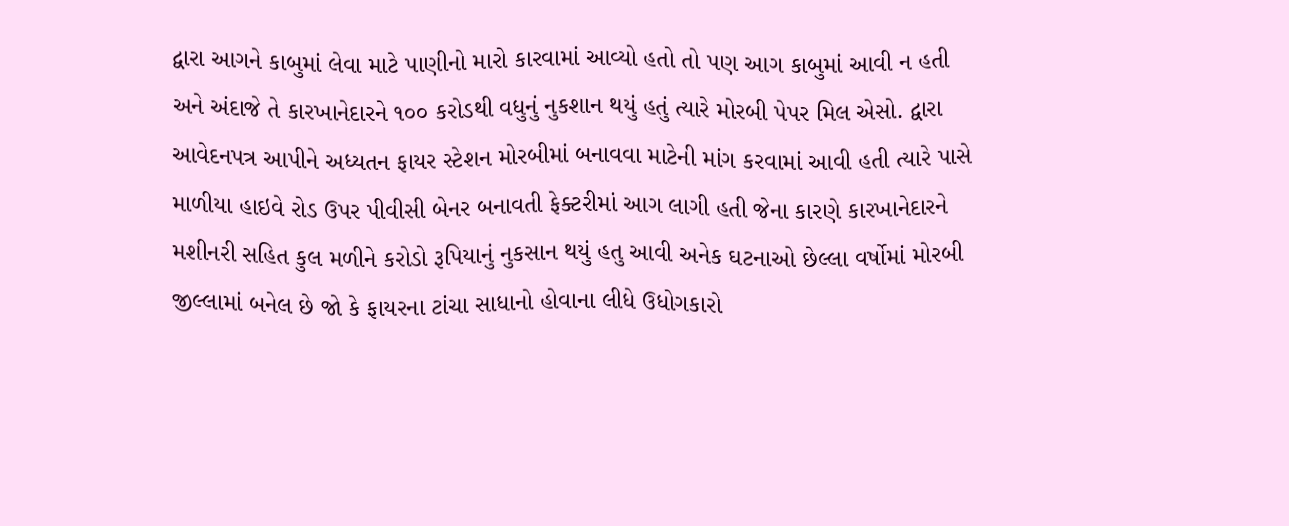દ્વારા આગને કાબુમાં લેવા માટે પાણીનો મારો કારવામાં આવ્યો હતો તો પણ આગ કાબુમાં આવી ન હતી અને અંદાજે તે કારખાનેદારને ૧૦૦ કરોડથી વધુનું નુકશાન થયું હતું ત્યારે મોરબી પેપર મિલ એસો. દ્વારા આવેદનપત્ર આપીને અધ્યતન ફાયર સ્ટેશન મોરબીમાં બનાવવા માટેની માંગ કરવામાં આવી હતી ત્યારે પાસે માળીયા હાઇવે રોડ ઉપર પીવીસી બેનર બનાવતી ફેક્ટરીમાં આગ લાગી હતી જેના કારણે કારખાનેદારને મશીનરી સહિત કુલ મળીને કરોડો રૂપિયાનું નુકસાન થયું હતુ આવી અનેક ઘટનાઓ છેલ્લા વર્ષોમાં મોરબી જીલ્લામાં બનેલ છે જો કે ફાયરના ટાંચા સાધાનો હોવાના લીધે ઉધોગકારો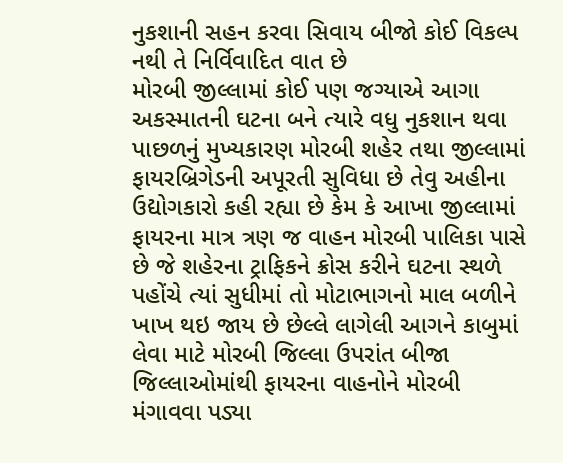નુકશાની સહન કરવા સિવાય બીજો કોઈ વિકલ્પ નથી તે નિર્વિવાદિત વાત છે
મોરબી જીલ્લામાં કોઈ પણ જગ્યાએ આગા અકસ્માતની ઘટના બને ત્યારે વધુ નુકશાન થવા પાછળનું મુખ્યકારણ મોરબી શહેર તથા જીલ્લામાં ફાયરબ્રિગેડની અપૂરતી સુવિધા છે તેવુ અહીના ઉદ્યોગકારો કહી રહ્યા છે કેમ કે આખા જીલ્લામાં ફાયરના માત્ર ત્રણ જ વાહન મોરબી પાલિકા પાસે છે જે શહેરના ટ્રાફિકને ક્રોસ કરીને ઘટના સ્થળે પહોંચે ત્યાં સુધીમાં તો મોટાભાગનો માલ બળીને ખાખ થઇ જાય છે છેલ્લે લાગેલી આગને કાબુમાં લેવા માટે મોરબી જિલ્લા ઉપરાંત બીજા જિલ્લાઓમાંથી ફાયરના વાહનોને મોરબી મંગાવવા પડ્યા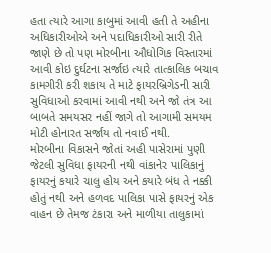હતા ત્યારે આગા કાબુમાં આવી હતી તે અહીના અધિકારીઓએ અને પદાધિકારીઓ સારી રીતે જાણે છે તો પણ મોરબીના ઔધોગિક વિસ્તારમાં આવી કોઇ દુર્ઘટના સર્જાઇ ત્યારે તાત્કાલિક બચાવ કામગીરી કરી શકાય તે માટે ફાયરબ્રિગેડની સારી સુવિધાઓ કરવામાં આવી નથી અને જો તંત્ર આ બાબતે સમયસર નહીં જાગે તો આગામી સમયમ મોટી હોનારત સર્જાય તો નવાઈ નથી.
મોરબીના વિકાસને જોતાં અહી પાસેરામાં પુણી જેટલી સુવિધા ફાયરની નથી વાંકાનેર પાલિકાનું ફાયરનું કયારે ચાલુ હોય અને કયારે બંધ તે નક્કી હોતું નથી અને હળવદ પાલિકા પાસે ફાયરનું એક વાહન છે તેમજ ટંકારા અને માળીયા તાલુકામાં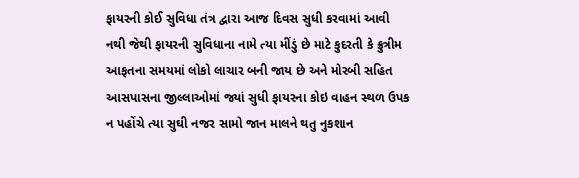ફાયરની કોઈ સુવિધા તંત્ર દ્વારા આજ દિવસ સુધી કરવામાં આવી નથી જેથી ફાયરની સુવિધાના નામે ત્યા મીંડું છે માટે કુદરતી કે ક્રુત્રીમ આફતના સમયમાં લોકો લાચાર બની જાય છે અને મોરબી સહિત આસપાસના જીલ્લાઓમાં જ્યાં સુધી ફાયરના કોઇ વાહન સ્થળ ઉપક ન પહોંચે ત્યા સુઘી નજર સામો જાન માલને થતુ નુકશાન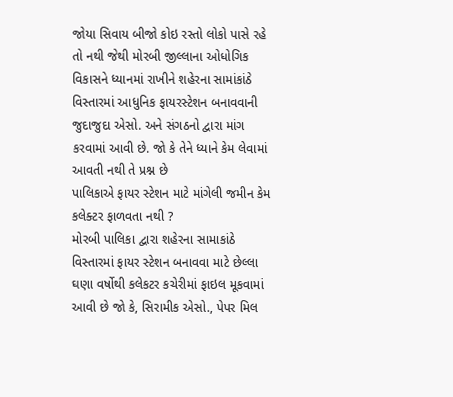જોયા સિવાય બીજો કોઇ રસ્તો લોકો પાસે રહે તો નથી જેથી મોરબી જીલ્લાના ઓધોગિક વિકાસને ધ્યાનમાં રાખીને શહેરના સામાંકાંઠે વિસ્તારમાં આધુનિક ફાયરસ્ટેશન બનાવવાની જુદાજુદા એસો. અને સંગઠનો દ્વારા માંગ કરવામાં આવી છે. જો કે તેને ધ્યાને કેમ લેવામાં આવતી નથી તે પ્રશ્ન છે
પાલિકાએ ફાયર સ્ટેશન માટે માંગેલી જમીન કેમ કલેક્ટર ફાળવતા નથી ?
મોરબી પાલિકા દ્વારા શહેરના સામાકાંઠે વિસ્તારમાં ફાયર સ્ટેશન બનાવવા માટે છેલ્લા ઘણા વર્ષોથી કલેકટર કચેરીમાં ફાઇલ મૂકવામાં આવી છે જો કે, સિરામીક એસો., પેપર મિલ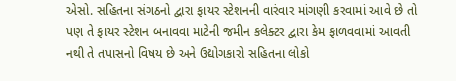એસો. સહિતના સંગઠનો દ્વારા ફાયર સ્ટેશનની વારંવાર માંગણી કરવામાં આવે છે તો પણ તે ફાયર સ્ટેશન બનાવવા માટેની જમીન કલેક્ટર દ્વારા કેમ ફાળવવામાં આવતી નથી તે તપાસનો વિષય છે અને ઉદ્યોગકારો સહિતના લોકો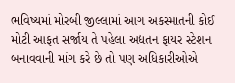ભવિષ્યમાં મોરબી જીલ્લામાં આગ અકસ્માતની કોઈ મોટી આફત સર્જાય તે પહેલા અદ્યતન ફાયર સ્ટેશન બનાવવાની માંગ કરે છે તો પણ અધિકારીઓએ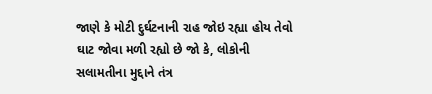જાણે કે મોટી દુર્ઘટનાની રાહ જોઇ રહ્યા હોય તેવો ઘાટ જોવા મળી રહ્યો છે જો કે, લોકોની સલામતીના મુદ્દાને તંત્ર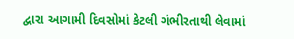દ્વારા આગામી દિવસોમાં કેટલી ગંભીરતાથી લેવામાં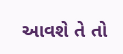આવશે તે તો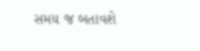સમય જ બતાવશે